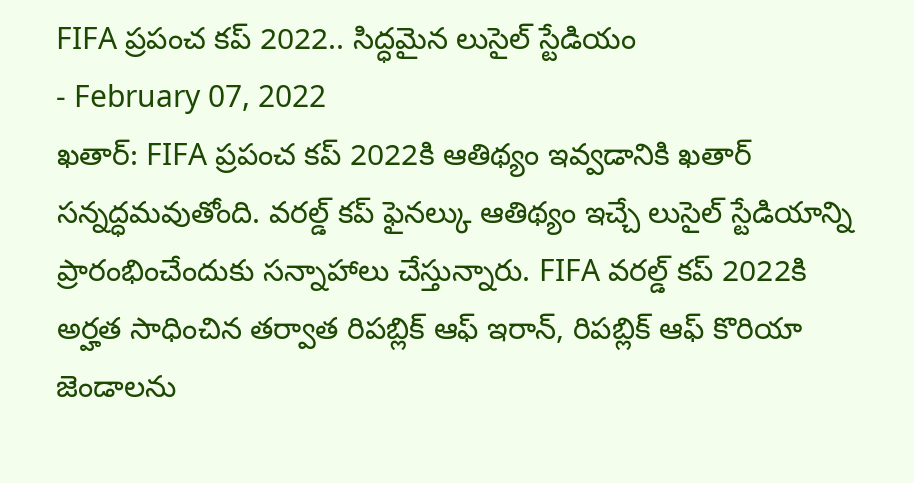FIFA ప్రపంచ కప్ 2022.. సిద్ధమైన లుసైల్ స్టేడియం
- February 07, 2022
ఖతార్: FIFA ప్రపంచ కప్ 2022కి ఆతిథ్యం ఇవ్వడానికి ఖతార్ సన్నద్ధమవుతోంది. వరల్డ్ కప్ ఫైనల్కు ఆతిథ్యం ఇచ్చే లుసైల్ స్టేడియాన్ని ప్రారంభించేందుకు సన్నాహాలు చేస్తున్నారు. FIFA వరల్డ్ కప్ 2022కి అర్హత సాధించిన తర్వాత రిపబ్లిక్ ఆఫ్ ఇరాన్, రిపబ్లిక్ ఆఫ్ కొరియా జెండాలను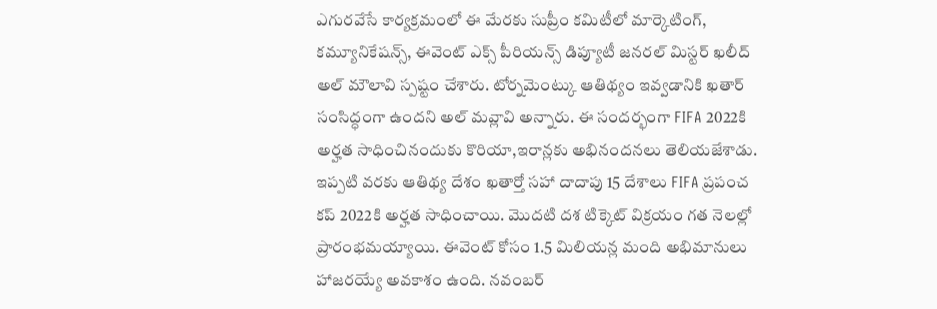ఎగురవేసే కార్యక్రమంలో ఈ మేరకు సుప్రీం కమిటీలో మార్కెటింగ్, కమ్యూనికేషన్స్, ఈవెంట్ ఎక్స్ పీరియన్స్ డిప్యూటీ జనరల్ మిస్టర్ ఖలీద్ అల్ మౌలావి స్పష్టం చేశారు. టోర్నమెంట్కు ఆతిథ్యం ఇవ్వడానికి ఖతార్ సంసిద్ధంగా ఉందని అల్ మవ్లావి అన్నారు. ఈ సందర్భంగా FIFA 2022కి అర్హత సాధించినందుకు కొరియా,ఇరాన్లకు అభినందనలు తెలియజేశాడు. ఇప్పటి వరకు ఆతిథ్య దేశం ఖతార్తో సహా దాదాపు 15 దేశాలు FIFA ప్రపంచ కప్ 2022కి అర్హత సాధించాయి. మొదటి దశ టిక్కెట్ విక్రయం గత నెలల్లో ప్రారంభమయ్యాయి. ఈవెంట్ కోసం 1.5 మిలియన్ల మంది అభిమానులు హాజరయ్యే అవకాశం ఉంది. నవంబర్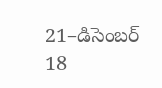21–డిసెంబర్ 18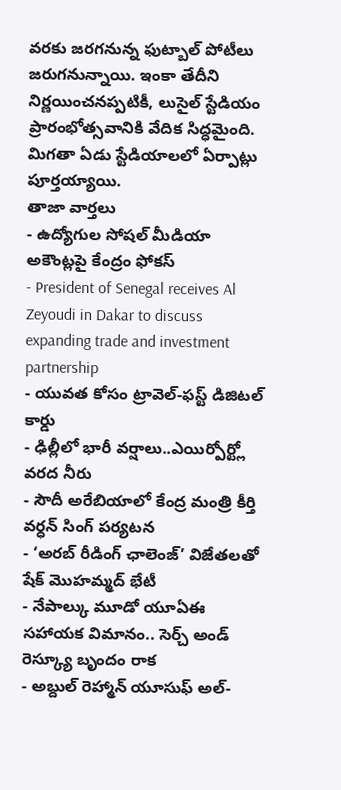వరకు జరగనున్న ఫుట్బాల్ పోటీలు జరుగనున్నాయి. ఇంకా తేదీని నిర్ణయించనప్పటికీ, లుసైల్ స్టేడియం ప్రారంభోత్సవానికి వేదిక సిద్ధమైంది. మిగతా ఏడు స్టేడియాలలో ఏర్పాట్లు పూర్తయ్యాయి.
తాజా వార్తలు
- ఉద్యోగుల సోషల్ మీడియా అకౌంట్లపై కేంద్రం ఫోకస్
- President of Senegal receives Al Zeyoudi in Dakar to discuss expanding trade and investment partnership
- యువత కోసం ట్రావెల్-ఫస్ట్ డిజిటల్ కార్డు
- ఢిల్లీలో భారీ వర్షాలు..ఎయిర్పోర్ట్లో వరద నీరు
- సౌదీ అరేబియాలో కేంద్ర మంత్రి కీర్తి వర్ధన్ సింగ్ పర్యటన
- ‘అరబ్ రీడింగ్ ఛాలెంజ్’ విజేతలతో షేక్ మొహమ్మద్ భేటీ
- నేపాల్కు మూడో యూఏఈ సహాయక విమానం.. సెర్చ్ అండ్ రెస్క్యూ బృందం రాక
- అబ్దుల్ రెహ్మాన్ యూసుఫ్ అల్-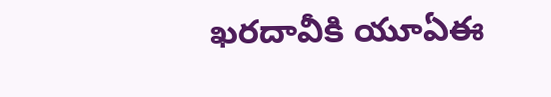ఖరదావీకి యూఏఈ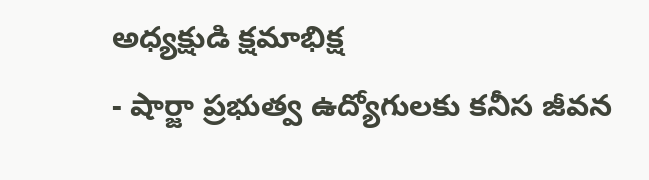అధ్యక్షుడి క్షమాభిక్ష
- షార్జా ప్రభుత్వ ఉద్యోగులకు కనీస జీవన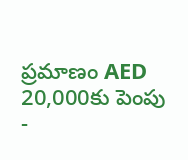ప్రమాణం AED 20,000కు పెంపు
-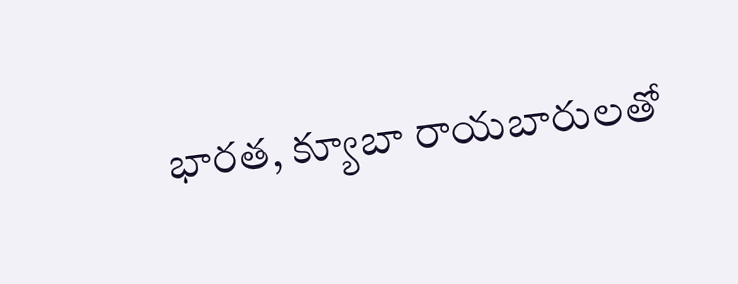భారత, క్యూబా రాయబారులతో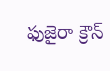ఫుజైరా క్రౌన్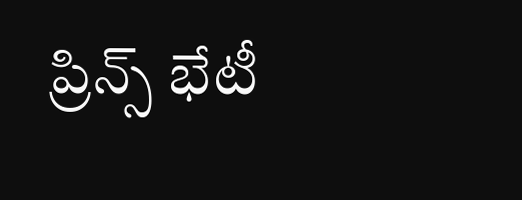ప్రిన్స్ భేటీ